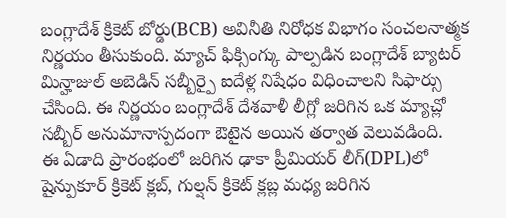బంగ్లాదేశ్ క్రికెట్ బోర్డు(BCB) అవినీతి నిరోధక విభాగం సంచలనాత్మక నిర్ణయం తీసుకుంది. మ్యాచ్ ఫిక్సింగ్కు పాల్పడిన బంగ్లాదేశ్ బ్యాటర్ మిన్హాజుల్ అబెడిన్ సబ్బీర్పై ఐదేళ్ల నిషేధం విధించాలని సిఫార్సు చేసింది. ఈ నిర్ణయం బంగ్లాదేశ్ దేశవాళీ లీగ్లో జరిగిన ఒక మ్యాచ్లో సబ్బీర్ అనుమానాస్పదంగా ఔటైన అయిన తర్వాత వెలువడింది.
ఈ ఏడాది ప్రారంభంలో జరిగిన ఢాకా ప్రీమియర్ లీగ్(DPL)లో షైన్పుకూర్ క్రికెట్ క్లబ్, గుల్షన్ క్రికెట్ క్లబ్ల మధ్య జరిగిన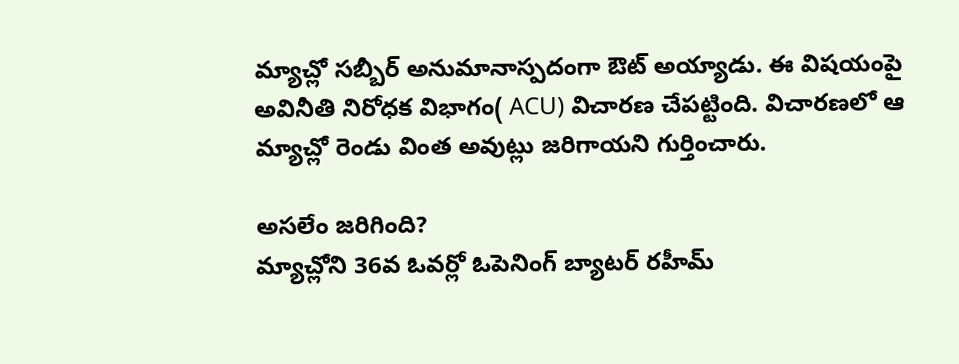మ్యాచ్లో సబ్బీర్ అనుమానాస్పదంగా ఔట్ అయ్యాడు. ఈ విషయంపై అవినీతి నిరోధక విభాగం( ACU) విచారణ చేపట్టింది. విచారణలో ఆ మ్యాచ్లో రెండు వింత అవుట్లు జరిగాయని గుర్తించారు.

అసలేం జరిగింది?
మ్యాచ్లోని 36వ ఓవర్లో ఓపెనింగ్ బ్యాటర్ రహీమ్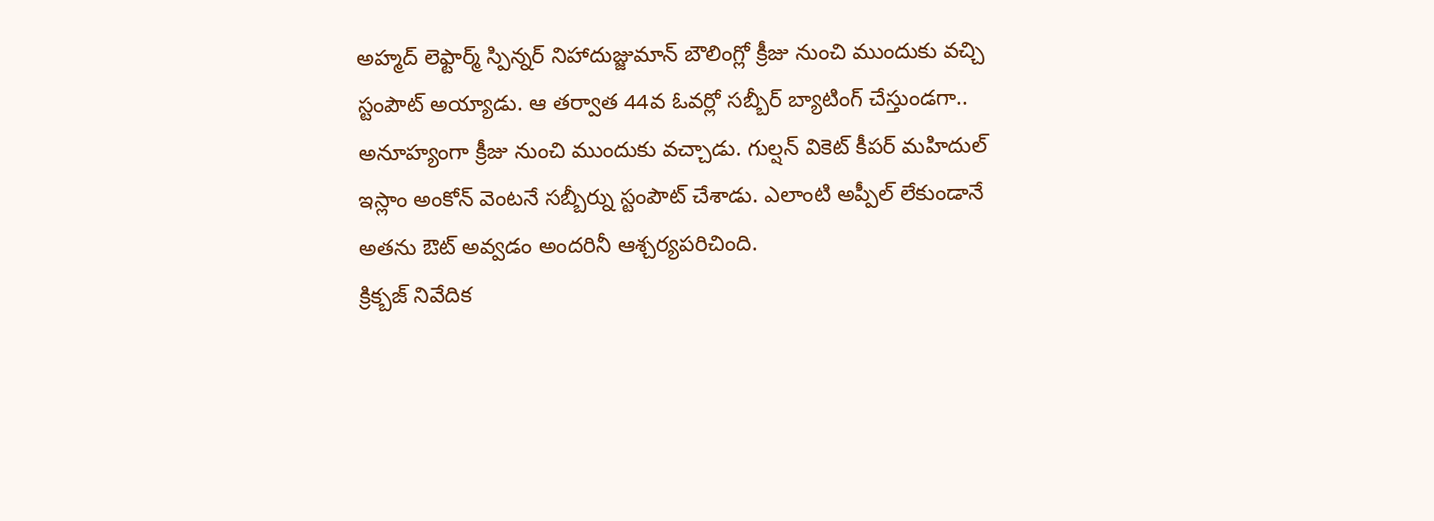అహ్మద్ లెఫ్టార్మ్ స్పిన్నర్ నిహాదుజ్జుమాన్ బౌలింగ్లో క్రీజు నుంచి ముందుకు వచ్చి స్టంపౌట్ అయ్యాడు. ఆ తర్వాత 44వ ఓవర్లో సబ్బీర్ బ్యాటింగ్ చేస్తుండగా.. అనూహ్యంగా క్రీజు నుంచి ముందుకు వచ్చాడు. గుల్షన్ వికెట్ కీపర్ మహిదుల్ ఇస్లాం అంకోన్ వెంటనే సబ్బీర్ను స్టంపౌట్ చేశాడు. ఎలాంటి అప్పీల్ లేకుండానే అతను ఔట్ అవ్వడం అందరినీ ఆశ్చర్యపరిచింది.
క్రిక్బజ్ నివేదిక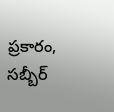ప్రకారం, సబ్బీర్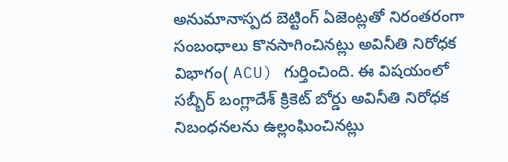అనుమానాస్పద బెట్టింగ్ ఏజెంట్లతో నిరంతరంగా సంబంధాలు కొనసాగించినట్లు అవినీతి నిరోధక విభాగం( ACU) గుర్తించింది. ఈ విషయంలో సబ్బీర్ బంగ్లాదేశ్ క్రికెట్ బోర్డు అవినీతి నిరోధక నిబంధనలను ఉల్లంఘించినట్లు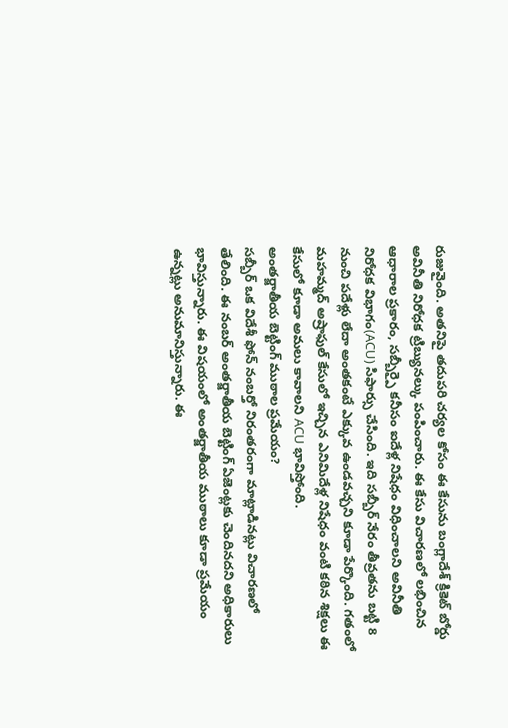రుజువైంది. అతనిపై తదుపరి చర్యల కోసం ఈ కేసును బంగ్లాదేశ్ క్రికెట్ బోర్డు అవినీతి నిరోధక ట్రిబ్యునల్కు పంపించారు. ఈ కేసు విచారణలో లభించిన ఆధారాల ప్రకారం, సబ్బీర్పై కనీసం ఐదేళ్ల నిషేధం విధించాలని అవినీతి నిరోధక విభాగం(ACU) సిఫార్సు చేసింది. ఇది సబ్బీర్ నేరం తీవ్రతను బట్టి 8 నుంచి పదేళ్లు లేదా అంతకంటే ఎక్కువ ఉండవచ్చని కూడా పేర్కొంది. గతంలో మహమ్మద్ అష్రాఫుల్ కేసులో ఇచ్చిన ఎనిమిదేళ్ల నిషేధం వంటి కఠిన శిక్షలు ఈ కేసులో కూడా అమలు కావాలని ACU భావిస్తోంది.
అంతర్జాతీయ బెట్టింగ్ ముఠాల ప్రమేయం?
సబ్బీర్ ఒక విదేశీ ఫోన్ నంబర్తో నిరంతరంగా మాట్లాడినట్లు విచారణలో తేలింది. ఈ నంబర్ అంతర్జాతీయ బెట్టింగ్ ఏజెంట్లకు చెందినదని అధికారులు భావిస్తున్నారు. ఈ విషయంలో అంతర్జాతీయ ముఠాలు కూడా ప్రమేయం ఉన్నట్లు అనుమానిస్తున్నారు. ఈ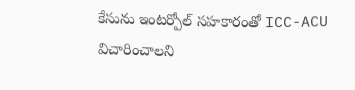కేసును ఇంటర్పోల్ సహకారంతో ICC-ACU విచారించాలని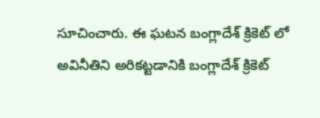సూచించారు. ఈ ఘటన బంగ్లాదేశ్ క్రికెట్ లో అవినీతిని అరికట్టడానికి బంగ్లాదేశ్ క్రికెట్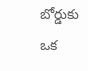బోర్డుకు ఒక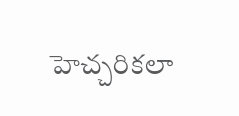హెచ్చరికలా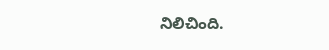నిలిచింది.